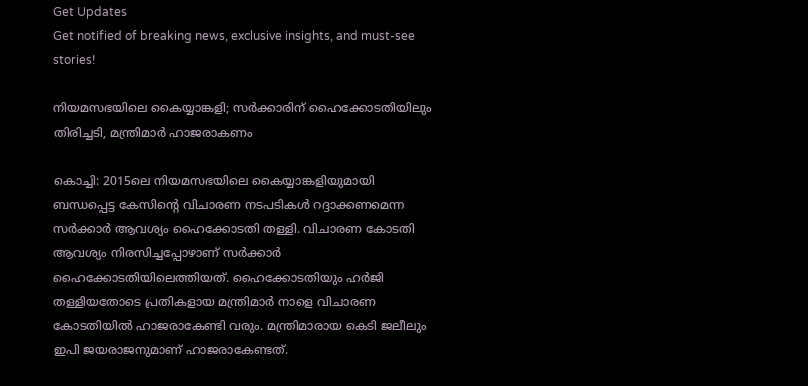Get Updates
Get notified of breaking news, exclusive insights, and must-see stories!

നിയമസഭയിലെ കൈയ്യാങ്കളി; സര്‍ക്കാരിന് ഹൈക്കോടതിയിലും തിരിച്ചടി, മന്ത്രിമാര്‍ ഹാജരാകണം

കൊച്ചി: 2015ലെ നിയമസഭയിലെ കൈയ്യാങ്കളിയുമായി ബന്ധപ്പെട്ട കേസിന്റെ വിചാരണ നടപടികള്‍ റദ്ദാക്കണമെന്ന സര്‍ക്കാര്‍ ആവശ്യം ഹൈക്കോടതി തള്ളി. വിചാരണ കോടതി ആവശ്യം നിരസിച്ചപ്പോഴാണ് സര്‍ക്കാര്‍ ഹൈക്കോടതിയിലെത്തിയത്. ഹൈക്കോടതിയും ഹര്‍ജി തള്ളിയതോടെ പ്രതികളായ മന്ത്രിമാര്‍ നാളെ വിചാരണ കോടതിയില്‍ ഹാജരാകേണ്ടി വരും. മന്ത്രിമാരായ കെടി ജലീലും ഇപി ജയരാജനുമാണ് ഹാജരാകേണ്ടത്.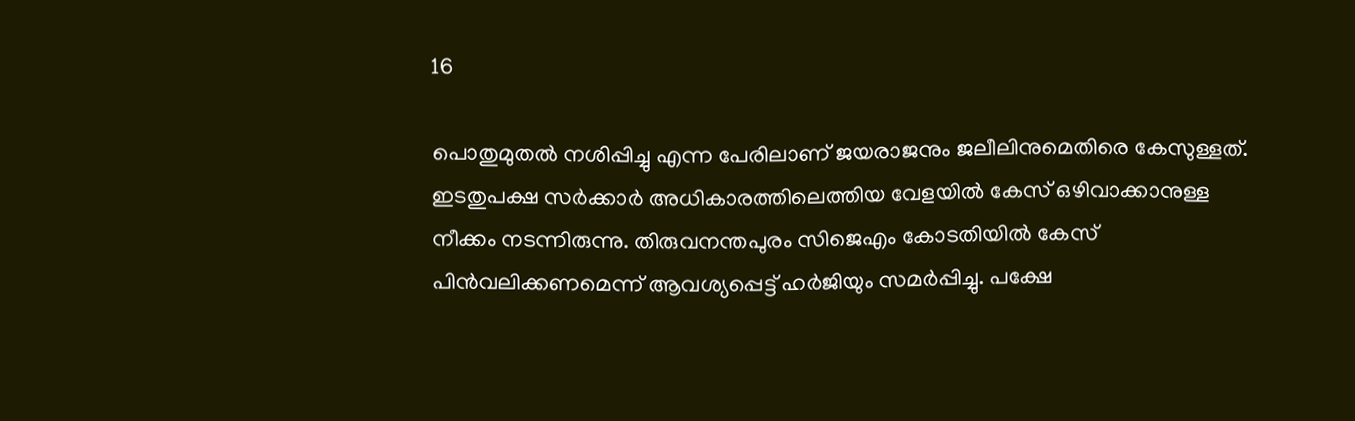16

പൊതുമുതല്‍ നശിപ്പിച്ചു എന്ന പേരിലാണ് ജയരാജനും ജലീലിനുമെതിരെ കേസുള്ളത്. ഇടതുപക്ഷ സര്‍ക്കാര്‍ അധികാരത്തിലെത്തിയ വേളയില്‍ കേസ് ഒഴിവാക്കാനുള്ള നീക്കം നടന്നിരുന്നു. തിരുവനന്തപുരം സിജെഎം കോടതിയില്‍ കേസ് പിന്‍വലിക്കണമെന്ന് ആവശ്യപ്പെട്ട് ഹര്‍ജിയും സമര്‍പ്പിച്ചു. പക്ഷേ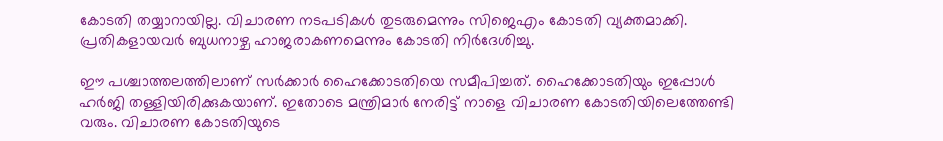കോടതി തയ്യാറായില്ല. വിചാരണ നടപടികള്‍ തുടരുമെന്നും സിജെഎം കോടതി വ്യക്തമാക്കി. പ്രതികളായവര്‍ ബുധനാഴ്ച ഹാജരാകണമെന്നും കോടതി നിര്‍ദേശിച്ചു.

ഈ പശ്ചാത്തലത്തിലാണ് സര്‍ക്കാര്‍ ഹൈക്കോടതിയെ സമീപിച്ചത്. ഹൈക്കോടതിയും ഇപ്പോള്‍ ഹര്‍ജി തള്ളിയിരിക്കുകയാണ്. ഇതോടെ മന്ത്രിമാര്‍ നേരിട്ട് നാളെ വിചാരണ കോടതിയിലെത്തേണ്ടി വരും. വിചാരണ കോടതിയുടെ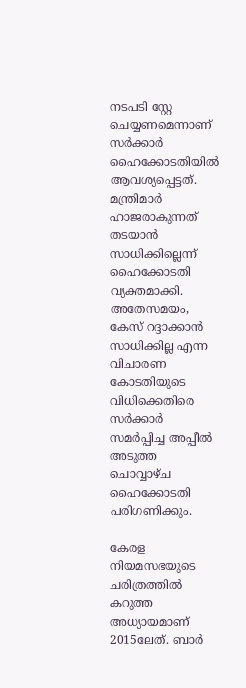നടപടി സ്റ്റേ ചെയ്യണമെന്നാണ് സര്‍ക്കാര്‍ ഹൈക്കോടതിയില്‍ ആവശ്യപ്പെട്ടത്. മന്ത്രിമാര്‍ ഹാജരാകുന്നത് തടയാന്‍ സാധിക്കില്ലെന്ന് ഹൈക്കോടതി വ്യക്തമാക്കി. അതേസമയം, കേസ് റദ്ദാക്കാന്‍ സാധിക്കില്ല എന്ന വിചാരണ കോടതിയുടെ വിധിക്കെതിരെ സര്‍ക്കാര്‍ സമര്‍പ്പിച്ച അപ്പീല്‍ അടുത്ത ചൊവ്വാഴ്ച ഹൈക്കോടതി പരിഗണിക്കും.

കേരള നിയമസഭയുടെ ചരിത്രത്തില്‍ കറുത്ത അധ്യായമാണ് 2015ലേത്. ബാര്‍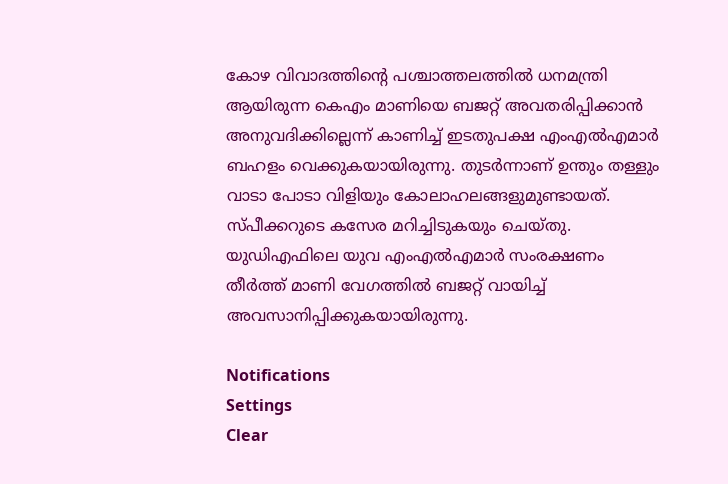കോഴ വിവാദത്തിന്റെ പശ്ചാത്തലത്തില്‍ ധനമന്ത്രി ആയിരുന്ന കെഎം മാണിയെ ബജറ്റ് അവതരിപ്പിക്കാന്‍ അനുവദിക്കില്ലെന്ന് കാണിച്ച് ഇടതുപക്ഷ എംഎല്‍എമാര്‍ ബഹളം വെക്കുകയായിരുന്നു. തുടര്‍ന്നാണ് ഉന്തും തള്ളും വാടാ പോടാ വിളിയും കോലാഹലങ്ങളുമുണ്ടായത്. സ്പീക്കറുടെ കസേര മറിച്ചിടുകയും ചെയ്തു. യുഡിഎഫിലെ യുവ എംഎല്‍എമാര്‍ സംരക്ഷണം തീര്‍ത്ത് മാണി വേഗത്തില്‍ ബജറ്റ് വായിച്ച് അവസാനിപ്പിക്കുകയായിരുന്നു.

Notifications
Settings
Clear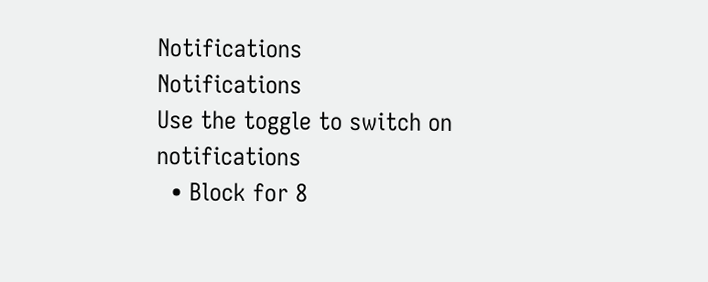Notifications
Notifications
Use the toggle to switch on notifications
  • Block for 8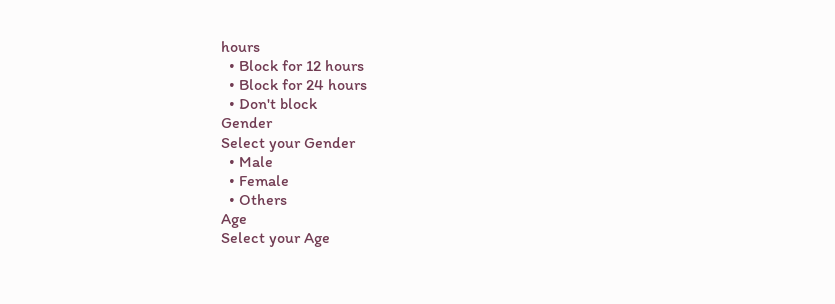hours
  • Block for 12 hours
  • Block for 24 hours
  • Don't block
Gender
Select your Gender
  • Male
  • Female
  • Others
Age
Select your Age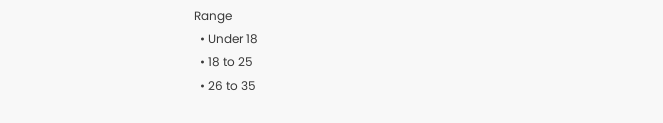Range
  • Under 18
  • 18 to 25
  • 26 to 35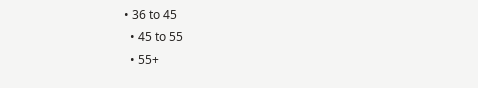• 36 to 45
  • 45 to 55
  • 55+